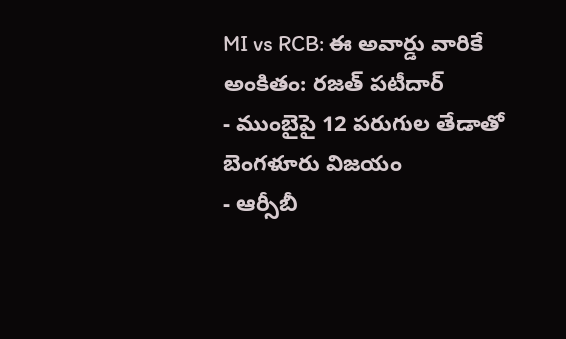MI vs RCB: ఈ అవార్డు వారికే అంకితం: రజత్ పటీదార్
- ముంబైపై 12 పరుగుల తేడాతో బెంగళూరు విజయం
- ఆర్సీబీ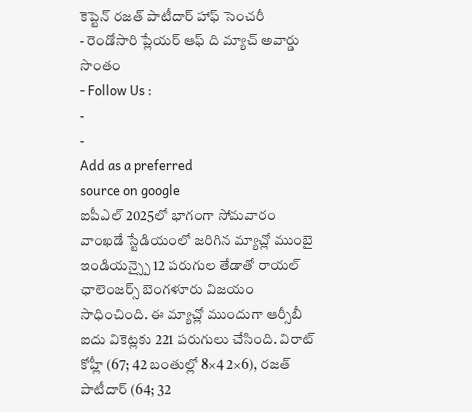కెప్టెన్ రజత్ పాటీదార్ హాఫ్ సెంచరీ
- రెండోసారి ప్లేయర్ ఆఫ్ ది మ్యాచ్ అవార్డు సొంతం
- Follow Us :
-
-
Add as a preferred
source on google
ఐపీఎల్ 2025లో భాగంగా సోమవారం వాంఖడే స్టేడియంలో జరిగిన మ్యాచ్లో ముంబై ఇండియన్స్పై 12 పరుగుల తేడాతో రాయల్ ఛాలెంజర్స్ బెంగళూరు విజయం సాధించింది. ఈ మ్యాచ్లో ముందుగా ఆర్సీబీ ఐదు వికెట్లకు 221 పరుగులు చేసింది. విరాట్ కోహ్లీ (67; 42 బంతుల్లో 8×4 2×6), రజత్ పాటీదార్ (64; 32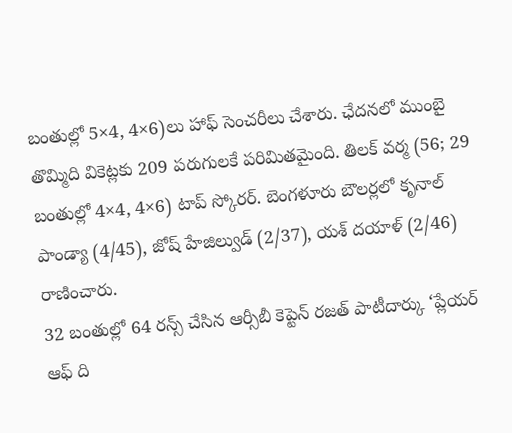బంతుల్లో 5×4, 4×6)లు హాఫ్ సెంచరీలు చేశారు. ఛేదనలో ముంబై తొమ్మిది వికెట్లకు 209 పరుగులకే పరిమితమైంది. తిలక్ వర్మ (56; 29 బంతుల్లో 4×4, 4×6) టాప్ స్కోరర్. బెంగళూరు బౌలర్లలో కృనాల్ పాండ్యా (4/45), జోష్ హేజిల్వుడ్ (2/37), యశ్ దయాళ్ (2/46) రాణించారు.
32 బంతుల్లో 64 రన్స్ చేసిన ఆర్సీబీ కెప్టెన్ రజత్ పాటీదార్కు ‘ప్లేయర్ ఆఫ్ ది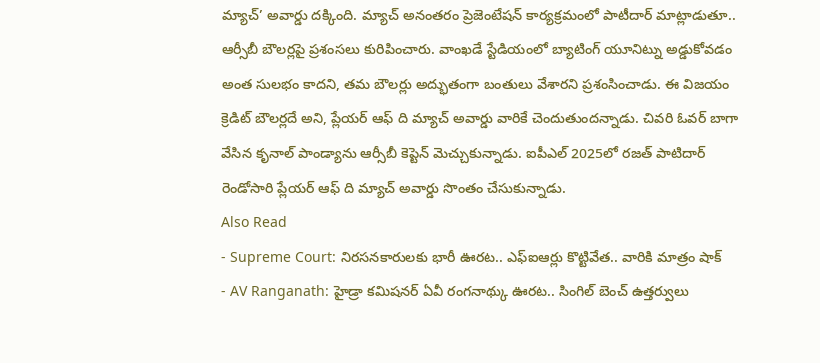మ్యాచ్’ అవార్డు దక్కింది. మ్యాచ్ అనంతరం ప్రెజెంటేషన్ కార్యక్రమంలో పాటీదార్ మాట్లాడుతూ.. ఆర్సీబీ బౌలర్లపై ప్రశంసలు కురిపించారు. వాంఖడే స్టేడియంలో బ్యాటింగ్ యూనిట్ను అడ్డుకోవడం అంత సులభం కాదని, తమ బౌలర్లు అద్భుతంగా బంతులు వేశారని ప్రశంసించాడు. ఈ విజయం క్రెడిట్ బౌలర్లదే అని, ప్లేయర్ ఆఫ్ ది మ్యాచ్ అవార్డు వారికే చెందుతుందన్నాడు. చివరి ఓవర్ బాగా వేసిన కృనాల్ పాండ్యాను ఆర్సీబీ కెప్టెన్ మెచ్చుకున్నాడు. ఐపీఎల్ 2025లో రజత్ పాటిదార్ రెండోసారి ప్లేయర్ ఆఫ్ ది మ్యాచ్ అవార్డు సొంతం చేసుకున్నాడు.
Also Read
- Supreme Court: నిరసనకారులకు భారీ ఊరట.. ఎఫ్ఐఆర్లు కొట్టివేత.. వారికి మాత్రం షాక్
- AV Ranganath: హైడ్రా కమిషనర్ ఏవీ రంగనాథ్కు ఊరట.. సింగిల్ బెంచ్ ఉత్తర్వులు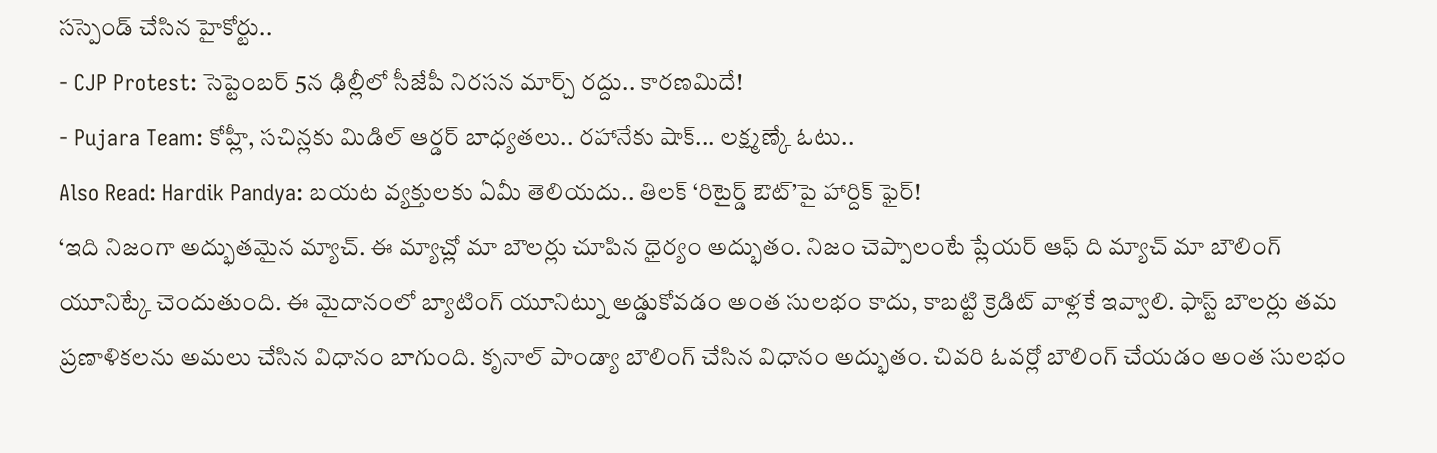సస్పెండ్ చేసిన హైకోర్టు..
- CJP Protest: సెప్టెంబర్ 5న ఢిల్లీలో సీజేపీ నిరసన మార్చ్ రద్దు.. కారణమిదే!
- Pujara Team: కోహ్లీ, సచిన్లకు మిడిల్ ఆర్డర్ బాధ్యతలు.. రహానేకు షాక్... లక్ష్మణ్కే ఓటు..
Also Read: Hardik Pandya: బయట వ్యక్తులకు ఏమీ తెలియదు.. తిలక్ ‘రిటైర్డ్ ఔట్’పై హార్దిక్ ఫైర్!
‘ఇది నిజంగా అద్భుతమైన మ్యాచ్. ఈ మ్యాచ్లో మా బౌలర్లు చూపిన ధైర్యం అద్భుతం. నిజం చెప్పాలంటే ప్లేయర్ ఆఫ్ ది మ్యాచ్ మా బౌలింగ్ యూనిట్కే చెందుతుంది. ఈ మైదానంలో బ్యాటింగ్ యూనిట్ను అడ్డుకోవడం అంత సులభం కాదు, కాబట్టి క్రెడిట్ వాళ్లకే ఇవ్వాలి. ఫాస్ట్ బౌలర్లు తమ ప్రణాళికలను అమలు చేసిన విధానం బాగుంది. కృనాల్ పాండ్యా బౌలింగ్ చేసిన విధానం అద్భుతం. చివరి ఓవర్లో బౌలింగ్ చేయడం అంత సులభం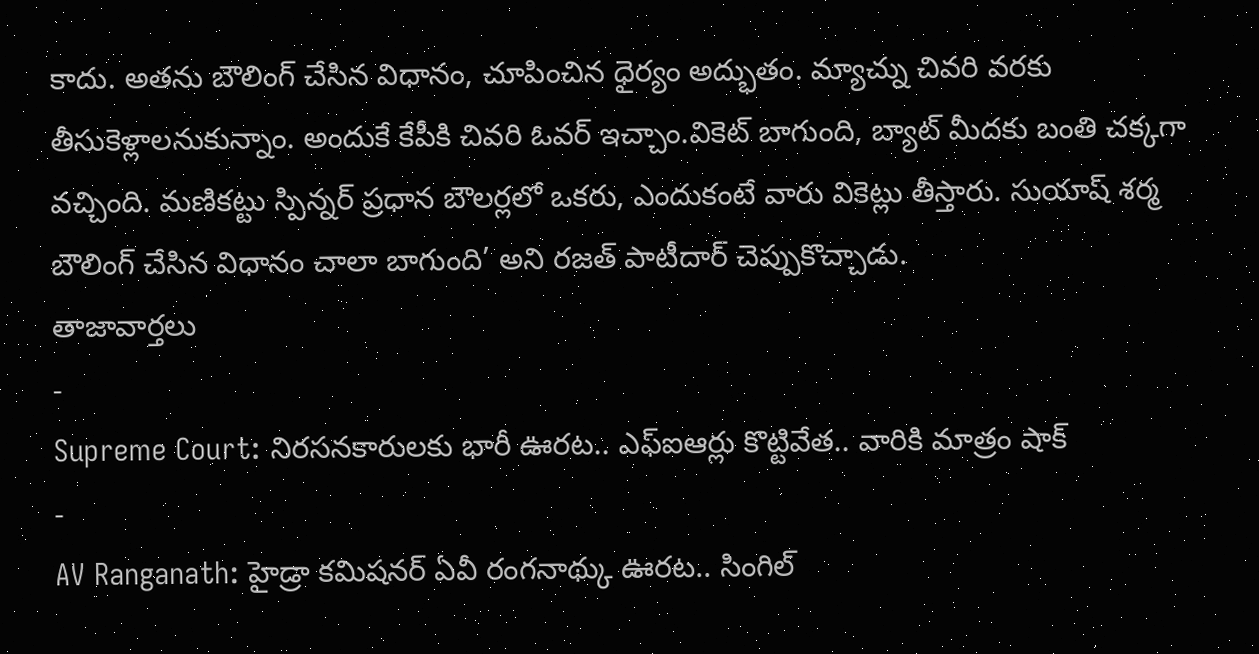కాదు. అతను బౌలింగ్ చేసిన విధానం, చూపించిన ధైర్యం అద్భుతం. మ్యాచ్ను చివరి వరకు తీసుకెళ్లాలనుకున్నాం. అందుకే కేపీకి చివరి ఓవర్ ఇచ్చాం.వికెట్ బాగుంది, బ్యాట్ మీదకు బంతి చక్కగా వచ్చింది. మణికట్టు స్పిన్నర్ ప్రధాన బౌలర్లలో ఒకరు, ఎందుకంటే వారు వికెట్లు తీస్తారు. సుయాష్ శర్మ బౌలింగ్ చేసిన విధానం చాలా బాగుంది’ అని రజత్ పాటీదార్ చెప్పుకొచ్చాడు.
తాజావార్తలు
-
Supreme Court: నిరసనకారులకు భారీ ఊరట.. ఎఫ్ఐఆర్లు కొట్టివేత.. వారికి మాత్రం షాక్
-
AV Ranganath: హైడ్రా కమిషనర్ ఏవీ రంగనాథ్కు ఊరట.. సింగిల్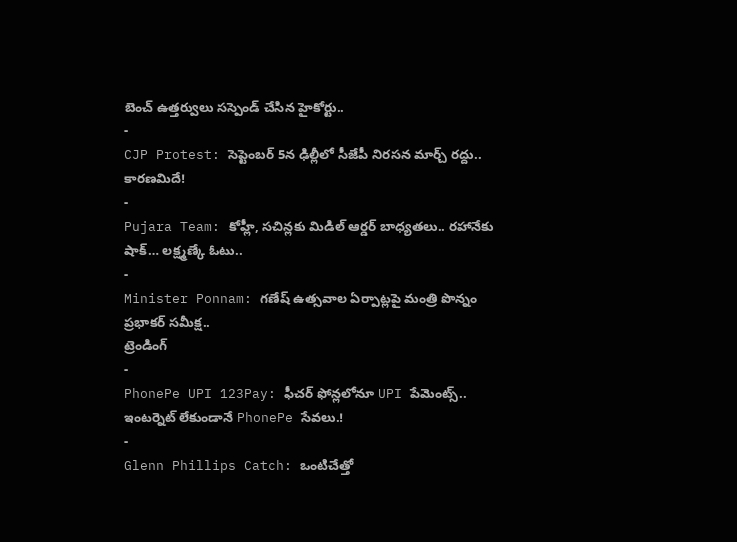బెంచ్ ఉత్తర్వులు సస్పెండ్ చేసిన హైకోర్టు..
-
CJP Protest: సెప్టెంబర్ 5న ఢిల్లీలో సీజేపీ నిరసన మార్చ్ రద్దు.. కారణమిదే!
-
Pujara Team: కోహ్లీ, సచిన్లకు మిడిల్ ఆర్డర్ బాధ్యతలు.. రహానేకు షాక్… లక్ష్మణ్కే ఓటు..
-
Minister Ponnam: గణేష్ ఉత్సవాల ఏర్పాట్లపై మంత్రి పొన్నం ప్రభాకర్ సమీక్ష..
ట్రెండింగ్
-
PhonePe UPI 123Pay: ఫీచర్ ఫోన్లలోనూ UPI పేమెంట్స్.. ఇంటర్నెట్ లేకుండానే PhonePe సేవలు.!
-
Glenn Phillips Catch: ఒంటిచేత్తో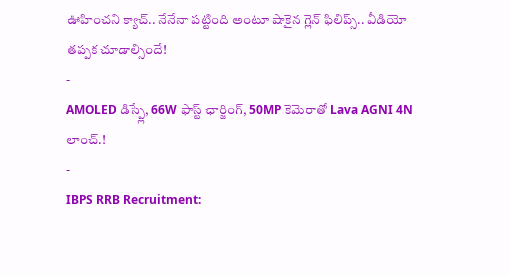ఊహించని క్యాచ్.. నేనేనా పట్టింది అంటూ షాకైన గ్లెన్ ఫిలిప్స్.. వీడియో తప్పక చూడాల్సిందే!
-
AMOLED డిస్ప్లే, 66W ఫాస్ట్ ఛార్జింగ్, 50MP కెమెరాతో Lava AGNI 4N లాంచ్.!
-
IBPS RRB Recruitment: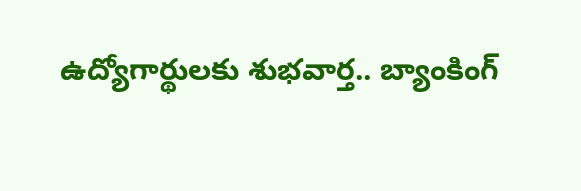ఉద్యోగార్థులకు శుభవార్త.. బ్యాంకింగ్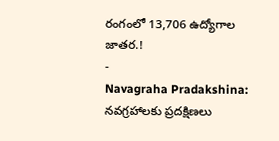రంగంలో 13,706 ఉద్యోగాల జాతర.!
-
Navagraha Pradakshina: నవగ్రహాలకు ప్రదక్షిణలు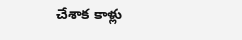చేశాక కాళ్లు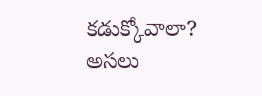కడుక్కోవాలా? అసలు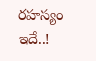రహస్యం ఇదే..!